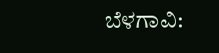ಬೆಳಗಾವಿ: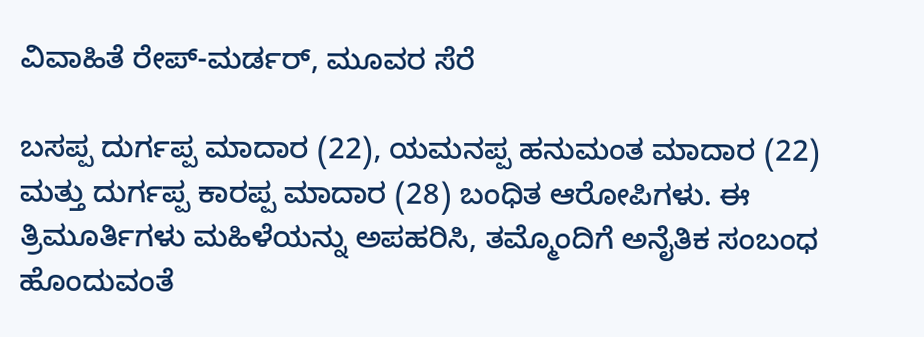ವಿವಾಹಿತೆ ರೇಪ್-ಮರ್ಡರ್, ಮೂವರ ಸೆರೆ

ಬಸಪ್ಪ ದುರ್ಗಪ್ಪ ಮಾದಾರ (22), ಯಮನಪ್ಪ ಹನುಮಂತ ಮಾದಾರ (22) ಮತ್ತು ದುರ್ಗಪ್ಪ ಕಾರಪ್ಪ ಮಾದಾರ (28) ಬಂಧಿತ ಆರೋಪಿಗಳು. ಈ ತ್ರಿಮೂರ್ತಿಗಳು ಮಹಿಳೆಯನ್ನು ಅಪಹರಿಸಿ, ತಮ್ಮೊಂದಿಗೆ ಅನೈತಿಕ ಸಂಬಂಧ ಹೊಂದುವಂತೆ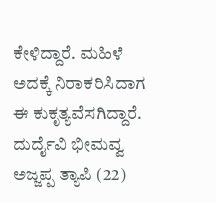ಕೇಳಿದ್ದಾರೆ. ಮಹಿಳೆ ಅದಕ್ಕೆ ನಿರಾಕರಿಸಿದಾಗ ಈ ಕುಕೃತ್ಯವೆಸಗಿದ್ದಾರೆ.
ದುರ್ದೈವಿ ಭೀಮವ್ವ ಅಜ್ಜಪ್ಪ ತ್ಯಾಪಿ (22)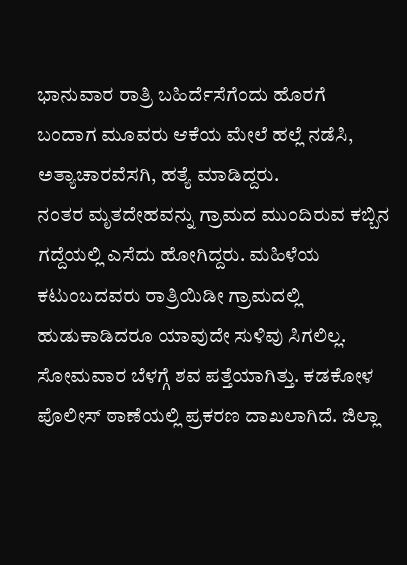ಭಾನುವಾರ ರಾತ್ರಿ ಬಹಿರ್ದೆಸೆಗೆಂದು ಹೊರಗೆ ಬಂದಾಗ ಮೂವರು ಆಕೆಯ ಮೇಲೆ ಹಲ್ಲೆ ನಡೆಸಿ, ಅತ್ಯಾಚಾರವೆಸಗಿ, ಹತ್ಯೆ ಮಾಡಿದ್ದರು.
ನಂತರ ಮೃತದೇಹವನ್ನು ಗ್ರಾಮದ ಮುಂದಿರುವ ಕಬ್ಬಿನ ಗದ್ದೆಯಲ್ಲಿ ಎಸೆದು ಹೋಗಿದ್ದರು. ಮಹಿಳೆಯ ಕಟುಂಬದವರು ರಾತ್ರಿಯಿಡೀ ಗ್ರಾಮದಲ್ಲಿ ಹುಡುಕಾಡಿದರೂ ಯಾವುದೇ ಸುಳಿವು ಸಿಗಲಿಲ್ಲ. ಸೋಮವಾರ ಬೆಳಗ್ಗೆ ಶವ ಪತ್ತೆಯಾಗಿತ್ತು. ಕಡಕೋಳ ಪೊಲೀಸ್ ಠಾಣೆಯಲ್ಲಿ ಪ್ರಕರಣ ದಾಖಲಾಗಿದೆ. ಜಿಲ್ಲಾ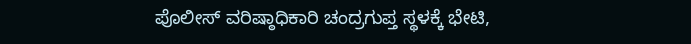ಪೊಲೀಸ್ ವರಿಷ್ಠಾಧಿಕಾರಿ ಚಂದ್ರಗುಪ್ತ ಸ್ಥಳಕ್ಕೆ ಭೇಟಿ,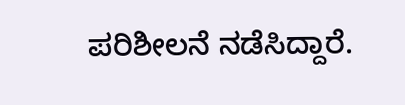ಪರಿಶೀಲನೆ ನಡೆಸಿದ್ದಾರೆ.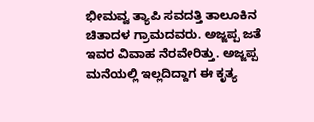ಭೀಮವ್ವ ತ್ಯಾಪಿ ಸವದತ್ತಿ ತಾಲೂಕಿನ ಚಿತಾದಳ ಗ್ರಾಮದವರು. ಅಜ್ಜಪ್ಪ ಜತೆ ಇವರ ವಿವಾಹ ನೆರವೇರಿತ್ತು. ಅಜ್ಜಪ್ಪ ಮನೆಯಲ್ಲಿ ಇಲ್ಲದಿದ್ದಾಗ ಈ ಕೃತ್ಯ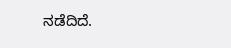ನಡೆದಿದೆ.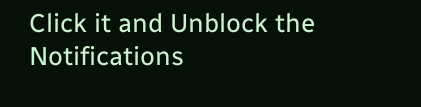Click it and Unblock the Notifications